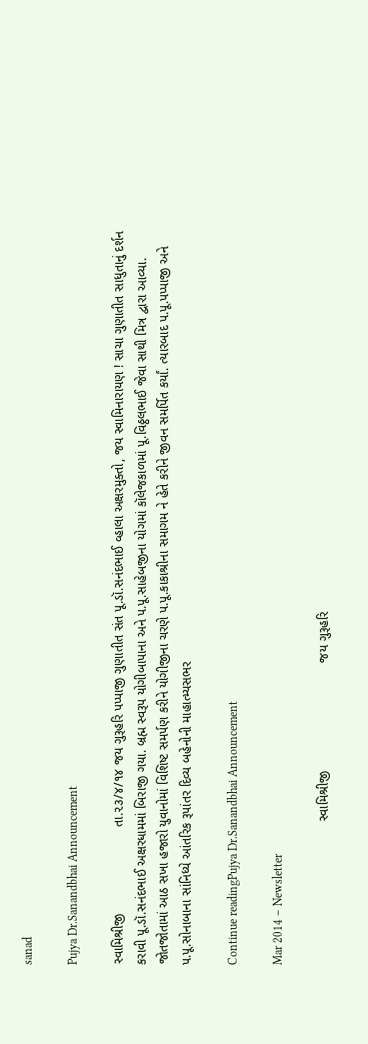sanad

Pujya Dr.Sanandbhai Announcement

સ્વામિશ્રીજી                        તા.૨૩/૪/૧૪ જય ગુરૂહરિ પપ્પાજી ગુણાતીત સંત પૂ.ડૉ.સનંદભાઈ વ્હાલા અક્ષરમુક્તો, જય સ્વામિનારાયણ ! સાચા ગુણાતીત સાધુતાનું દર્શન કરાવી પૂ.ડૉ.સનંદભાઈ અક્ષરધામમાં બિરાજી ગયા. બ્રહ્મ સ્વરૂપ યોગીબાપાના અને પ.પૂ.સાહેબજીના યોગમાં કૉલેજકાળમાં પૂ.વિઠ્ઠલભાઈ જેવા સાથી મિત્ર દ્વારા આવ્યા. જોતજોતામાં આઠ સખા હજારો યુવાનોમાં વિશિષ્ટ સમર્પણ કરીને યોગીજીના ચરણે પ.પૂ.કાકાશ્રીના સમાગમ ને હેતે કરીને જીવન સમર્પિત કર્યાં. ત્યારબાદ પ.પૂ.પપ્પાજી અને પ.પૂ.સોનાબાના સાંનિધ્યે આંતરિક રૂપાંતર દિવ્ય બહેનોની માહાત્મ્યસભર

Continue readingPujya Dr.Sanandbhai Announcement

Mar 2014 – Newsletter

                                        સ્વામિશ્રીજી                              જય ગુરૂહરિ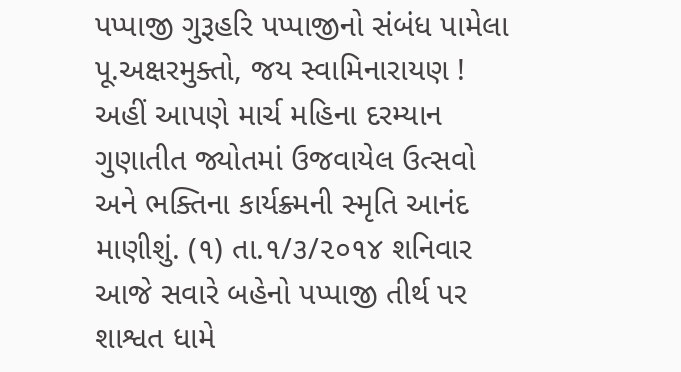પપ્પાજી ગુરૂહરિ પપ્પાજીનો સંબંધ પામેલા પૂ.અક્ષરમુક્તો, જય સ્વામિનારાયણ ! અહીં આપણે માર્ચ મહિના દરમ્યાન ગુણાતીત જ્યોતમાં ઉજવાયેલ ઉત્સવો અને ભક્તિના કાર્યક્ર્મની સ્મૃતિ આનંદ માણીશું. (૧) તા.૧/૩/૨૦૧૪ શનિવાર આજે સવારે બહેનો પપ્પાજી તીર્થ પર શાશ્વત ધામે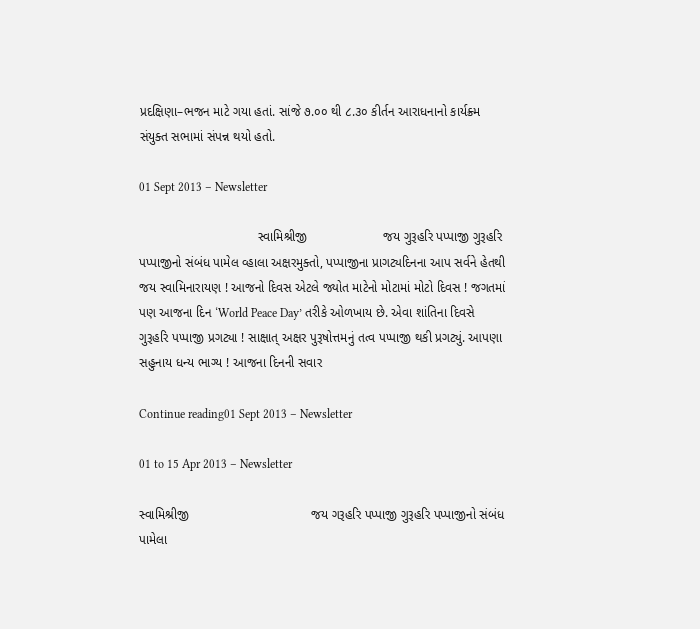પ્રદક્ષિણા–ભજન માટે ગયા હતાં. સાંજે ૭.૦૦ થી ૮.૩૦ કીર્તન આરાધનાનો કાર્યક્ર્મ સંયુક્ત સભામાં સંપન્ન થયો હતો.

01 Sept 2013 – Newsletter

                                 સ્વામિશ્રીજી                     જય ગુરૂહરિ પપ્પાજી ગુરૂહરિ પપ્પાજીનો સંબંધ પામેલ વ્હાલા અક્ષરમુક્તો, પપ્પાજીના પ્રાગટ્યદિનના આપ સર્વને હેતથી જય સ્વામિનારાયણ ! આજનો દિવસ એટલે જ્યોત માટેનો મોટામાં મોટો દિવસ ! જગતમાં પણ આજના દિન ‘World Peace Day’ તરીકે ઓળખાય છે. એવા શાંતિના દિવસે ગુરૂહરિ પપ્પાજી પ્રગટ્યા ! સાક્ષાત્ અક્ષર પુરૂષોત્તમનું તત્વ પપ્પાજી થકી પ્રગટ્યું. આપણા સહુનાય ધન્ય ભાગ્ય ! આજના દિનની સવાર

Continue reading01 Sept 2013 – Newsletter

01 to 15 Apr 2013 – Newsletter

સ્વામિશ્રીજી                                  જય ગરૂહરિ પપ્પાજી ગુરૂહરિ પપ્પાજીનો સંબંધ પામેલા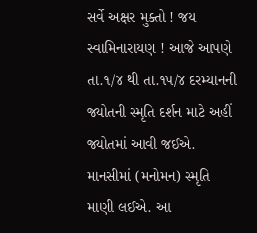સર્વે અક્ષર મુક્તો ! જય સ્વામિનારાયણ ! આજે આપણે તા.૧/૪ થી તા.૧૫/૪ દરમ્યાનની જ્યોતની સ્મૃતિ દર્શન માટે અહીં જ્યોતમાં આવી જઈએ. માનસીમાં (મનોમન) સ્મૃતિ માણી લઈએ. આ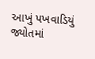આખું પખવાડિયું જ્યોતમાં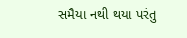સમૈયા નથી થયા પરંતુ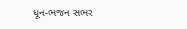ધૂન-ભજન સભર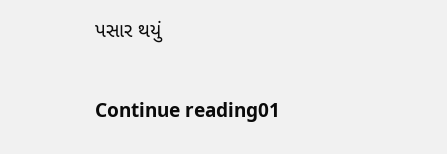પસાર થયું

Continue reading01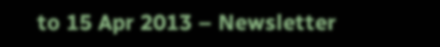to 15 Apr 2013 – Newsletter